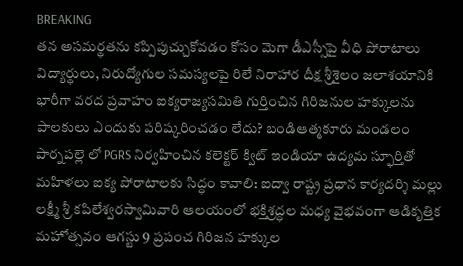BREAKING
తన అసమర్థతను కప్పిపుచ్చుకోవడం కోసం మెగా డీఎస్సీపై వీధి పోరాటాలు విద్యార్థులు, నిరుద్యోగుల సమస్యలపై రిలే నిరాహార దీక్ష శ్రీశైలం జలాశయానికి భారీగా వరద ప్రవాహం ఐక్యరాజ్యసమితి గుర్తించిన గిరిజనుల హక్కులను పాలకులు ఎందుకు పరిష్కరించడం లేదు? బండిఆత్మకూరు మండలం పార్నపల్లె లో PGRS నిర్వహించిన కలెక్టర్ క్విట్ ఇండియా ఉద్యమ స్ఫూర్తితో మహిళలు ఐక్య పోరాటాలకు సిద్ధం కావాలి: ఐద్వా రాష్ట్ర ప్రధాన కార్యదర్శి మల్లు లక్ష్మీ శ్రీ కపిలేశ్వరస్వామివారి ఆలయంలో భక్తిశ్రద్ధల మధ్య వైభవంగా ఆడికృత్తిక మహోత్సవం ఆగస్టు 9 ప్రపంచ గిరిజన హక్కుల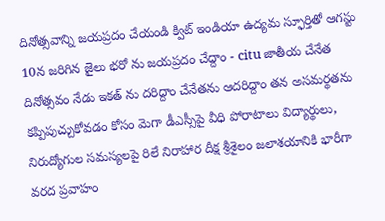దినోత్సవాన్ని జయప్రదం చేయండి క్విట్ ఇండియా ఉద్యమ స్ఫూర్తితో ఆగస్టు 10న జరిగిన జైలు భరో ను జయప్రదం చేద్దాం - citu జాతీయ చేనేత దినోత్సవం నేడు ఇకత్ ను దరిద్దాం చేనేతను ఆదరిద్దాం తన అసమర్థతను కప్పిపుచ్చుకోవడం కోసం మెగా డీఎస్సీపై వీధి పోరాటాలు విద్యార్థులు, నిరుద్యోగుల సమస్యలపై రిలే నిరాహార దీక్ష శ్రీశైలం జలాశయానికి భారీగా వరద ప్రవాహం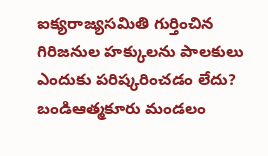ఐక్యరాజ్యసమితి గుర్తించిన గిరిజనుల హక్కులను పాలకులు ఎందుకు పరిష్కరించడం లేదు? బండిఆత్మకూరు మండలం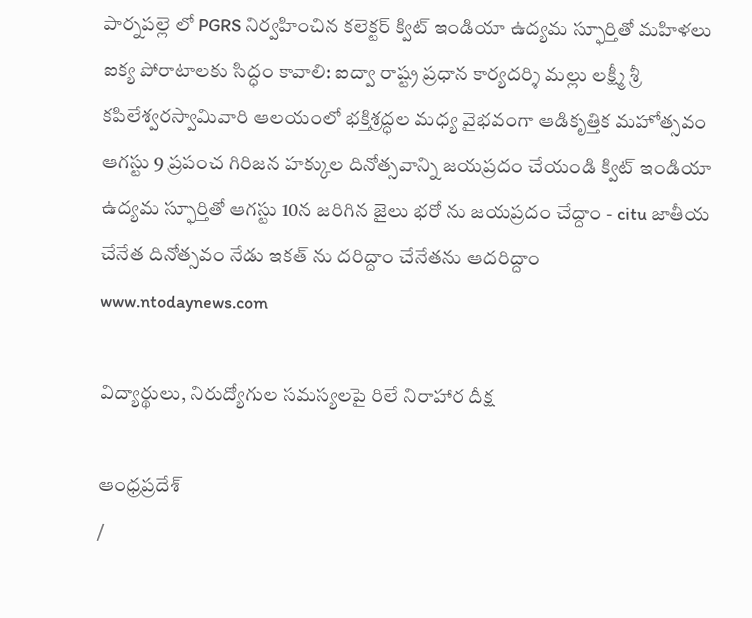పార్నపల్లె లో PGRS నిర్వహించిన కలెక్టర్ క్విట్ ఇండియా ఉద్యమ స్ఫూర్తితో మహిళలు ఐక్య పోరాటాలకు సిద్ధం కావాలి: ఐద్వా రాష్ట్ర ప్రధాన కార్యదర్శి మల్లు లక్ష్మీ శ్రీ కపిలేశ్వరస్వామివారి ఆలయంలో భక్తిశ్రద్ధల మధ్య వైభవంగా ఆడికృత్తిక మహోత్సవం ఆగస్టు 9 ప్రపంచ గిరిజన హక్కుల దినోత్సవాన్ని జయప్రదం చేయండి క్విట్ ఇండియా ఉద్యమ స్ఫూర్తితో ఆగస్టు 10న జరిగిన జైలు భరో ను జయప్రదం చేద్దాం - citu జాతీయ చేనేత దినోత్సవం నేడు ఇకత్ ను దరిద్దాం చేనేతను ఆదరిద్దాం
www.ntodaynews.com

విద్యార్థులు, నిరుద్యోగుల సమస్యలపై రిలే నిరాహార దీక్ష

ఆంధ్రప్రదేశ్
/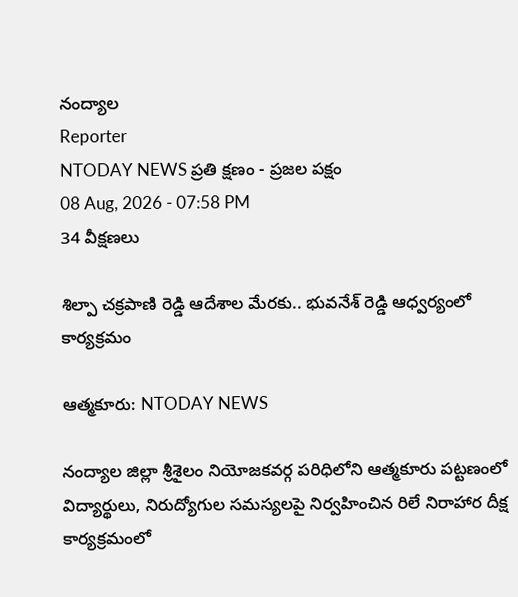నంద్యాల
Reporter
NTODAY NEWS ప్రతి క్షణం - ప్రజల పక్షం
08 Aug, 2026 - 07:58 PM
34 వీక్షణలు

శిల్పా చక్రపాణి రెడ్డి ఆదేశాల మేరకు.. భువనేశ్ రెడ్డి ఆధ్వర్యంలో కార్యక్రమం

ఆత్మకూరు: NTODAY NEWS

నంద్యాల జిల్లా శ్రీశైలం నియోజకవర్గ పరిధిలోని ఆత్మకూరు పట్టణంలో విద్యార్థులు, నిరుద్యోగుల సమస్యలపై నిర్వహించిన రిలే నిరాహార దీక్ష కార్యక్రమంలో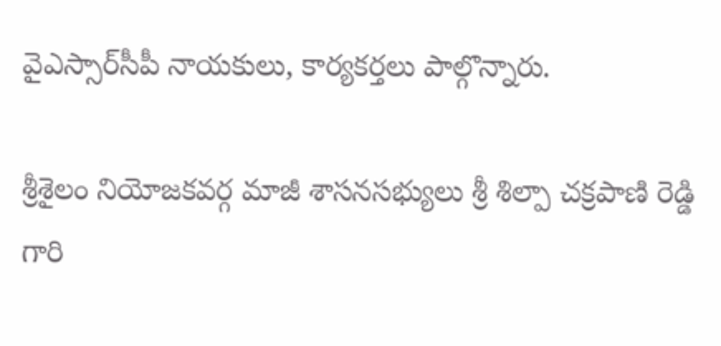వైఎస్సార్‌సీపీ నాయకులు, కార్యకర్తలు పాల్గొన్నారు.

శ్రీశైలం నియోజకవర్గ మాజీ శాసనసభ్యులు శ్రీ శిల్పా చక్రపాణి రెడ్డి గారి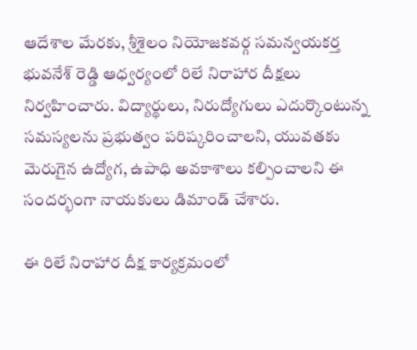ఆదేశాల మేరకు, శ్రీశైలం నియోజకవర్గ సమన్వయకర్త భువనేశ్ రెడ్డి ఆధ్వర్యంలో రిలే నిరాహార దీక్షలు నిర్వహించారు. విద్యార్థులు, నిరుద్యోగులు ఎదుర్కొంటున్న సమస్యలను ప్రభుత్వం పరిష్కరించాలని, యువతకు మెరుగైన ఉద్యోగ, ఉపాధి అవకాశాలు కల్పించాలని ఈ సందర్భంగా నాయకులు డిమాండ్ చేశారు.

ఈ రిలే నిరాహార దీక్ష కార్యక్రమంలో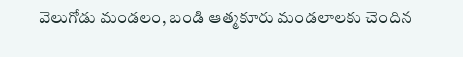వెలుగోడు మండలం, బండి ఆత్మకూరు మండలాలకు చెందిన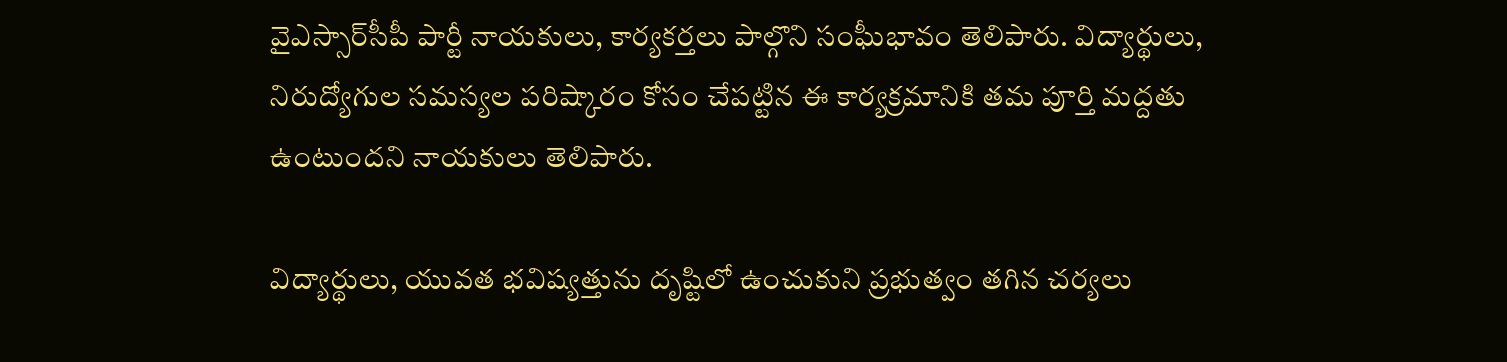వైఎస్సార్‌సీపీ పార్టీ నాయకులు, కార్యకర్తలు పాల్గొని సంఘీభావం తెలిపారు. విద్యార్థులు, నిరుద్యోగుల సమస్యల పరిష్కారం కోసం చేపట్టిన ఈ కార్యక్రమానికి తమ పూర్తి మద్దతు ఉంటుందని నాయకులు తెలిపారు.

విద్యార్థులు, యువత భవిష్యత్తును దృష్టిలో ఉంచుకుని ప్రభుత్వం తగిన చర్యలు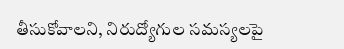తీసుకోవాలని, నిరుద్యోగుల సమస్యలపై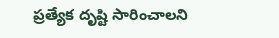ప్రత్యేక దృష్టి సారించాలని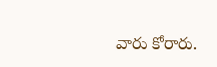వారు కోరారు.